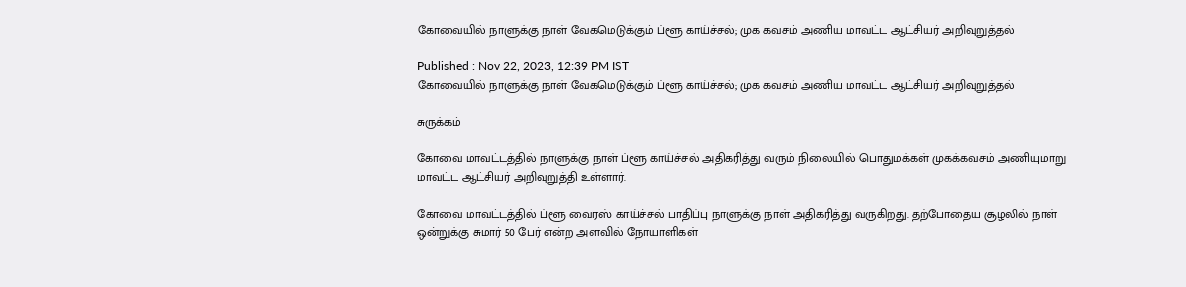கோவையில் நாளுக்கு நாள் வேகமெடுக்கும் ப்ளூ காய்ச்சல்; முக கவசம் அணிய மாவட்ட ஆட்சியர் அறிவுறுத்தல்

Published : Nov 22, 2023, 12:39 PM IST
கோவையில் நாளுக்கு நாள் வேகமெடுக்கும் ப்ளூ காய்ச்சல்; முக கவசம் அணிய மாவட்ட ஆட்சியர் அறிவுறுத்தல்

சுருக்கம்

கோவை மாவட்டத்தில் நாளுக்கு நாள் ப்ளூ காய்ச்சல் அதிகரித்து வரும் நிலையில் பொதுமக்கள் முகக்கவசம் அணியுமாறு மாவட்ட ஆட்சியர் அறிவுறுத்தி உள்ளார்.

கோவை மாவட்டத்தில் ப்ளூ வைரஸ் காய்ச்சல் பாதிப்பு நாளுக்கு நாள் அதிகரித்து வருகிறது. தற்போதைய சூழலில் நாள் ஒன்றுக்கு சுமார் 50 பேர் என்ற அளவில் நோயாளிகள்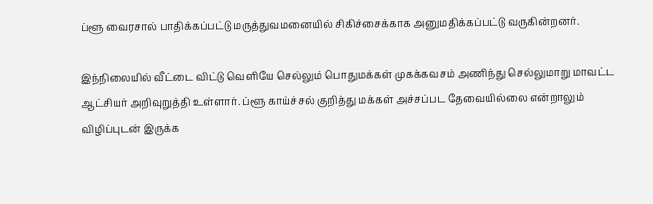ப்ளூ வைரசால் பாதிக்கப்பட்டு மருத்துவமனையில் சிகிச்சைக்காக அனுமதிக்கப்பட்டு வருகின்றனர்.

இந்நிலையில் வீட்டை விட்டு வெளியே செல்லும் பொதுமக்கள் முகக்கவசம் அணிந்து செல்லுமாறு மாவட்ட ஆட்சியர் அறிவுறுத்தி உள்ளார். ப்ளூ காய்ச்சல் குறித்து மக்கள் அச்சப்பட தேவையில்லை என்றாலும் விழிப்புடன் இருக்க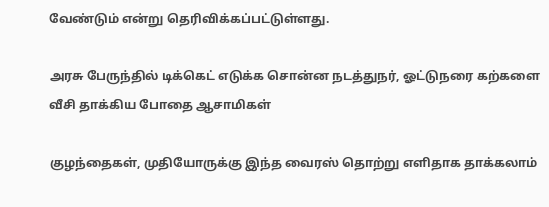வேண்டும் என்று தெரிவிக்கப்பட்டுள்ளது.

அரசு பேருந்தில் டிக்கெட் எடுக்க சொன்ன நடத்துநர், ஓட்டுநரை கற்களை வீசி தாக்கிய போதை ஆசாமிகள்

குழந்தைகள், முதியோருக்கு இந்த வைரஸ் தொற்று எளிதாக தாக்கலாம்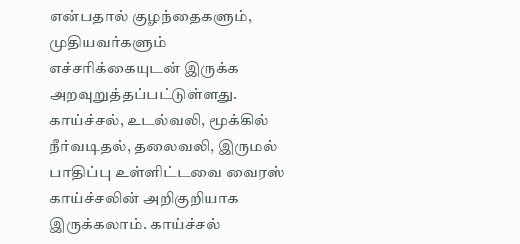என்பதால் குழந்தைகளும், முதியவர்களும் எச்சரிக்கையுடன் இருக்க அறவுறுத்தப்பட்டுள்ளது. காய்ச்சல், உடல்வலி, மூக்கில் நீர்வடிதல், தலைவலி, இருமல் பாதிப்பு உள்ளிட்டவை வைரஸ் காய்ச்சலின் அறிகுறியாக இருக்கலாம். காய்ச்சல்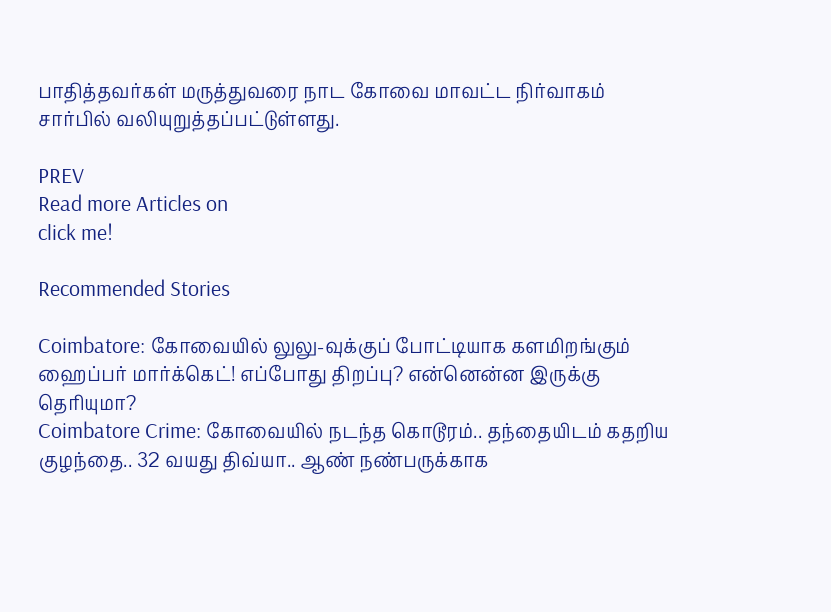பாதித்தவர்கள் மருத்துவரை நாட கோவை மாவட்ட நிர்வாகம் சார்பில் வலியுறுத்தப்பட்டுள்ளது.

PREV
Read more Articles on
click me!

Recommended Stories

Coimbatore: கோவையில் லுலு-வுக்குப் போட்டியாக களமிறங்கும் ஹைப்பர் மார்க்கெட்! எப்போது திறப்பு? என்னென்ன இருக்கு தெரியுமா?
Coimbatore Crime: கோவையில் நடந்த கொடூரம்.. தந்தையிடம் கதறிய குழந்தை.. 32 வயது திவ்யா.. ஆண் நண்பருக்காக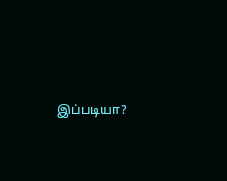இப்படியா?